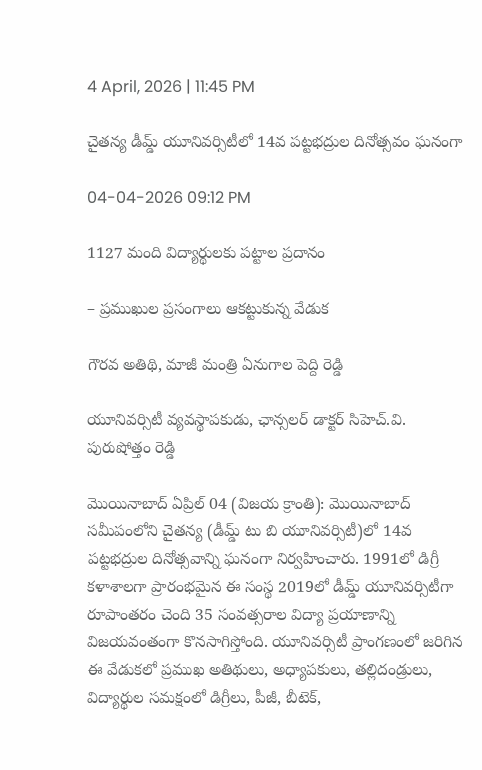4 April, 2026 | 11:45 PM

చైతన్య డీమ్డ్ యూనివర్సిటీలో 14వ పట్టభద్రుల దినోత్సవం ఘనంగా

04-04-2026 09:12 PM

1127 మంది విద్యార్థులకు పట్టాల ప్రదానం

– ప్రముఖుల ప్రసంగాలు ఆకట్టుకున్న వేడుక

గౌరవ అతిథి, మాజీ మంత్రి ఏనుగాల పెద్ది రెడ్డి

యూనివర్సిటీ వ్యవస్థాపకుడు, ఛాన్సలర్ డాక్టర్ సిహెచ్.వి. పురుషోత్తం రెడ్డి

మొయినాబాద్ ఏప్రిల్ 04 (విజయ క్రాంతి): మొయినాబాద్ సమీపంలోని చైతన్య (డీమ్డ్ టు బి యూనివర్సిటీ)లో 14వ పట్టభద్రుల దినోత్సవాన్ని ఘనంగా నిర్వహించారు. 1991లో డిగ్రీ కళాశాలగా ప్రారంభమైన ఈ సంస్థ 2019లో డీమ్డ్ యూనివర్సిటీగా రూపాంతరం చెంది 35 సంవత్సరాల విద్యా ప్రయాణాన్ని విజయవంతంగా కొనసాగిస్తోంది. యూనివర్సిటీ ప్రాంగణంలో జరిగిన ఈ వేడుకలో ప్రముఖ అతిథులు, అధ్యాపకులు, తల్లిదండ్రులు, విద్యార్థుల సమక్షంలో డిగ్రీలు, పీజీ, బీటెక్,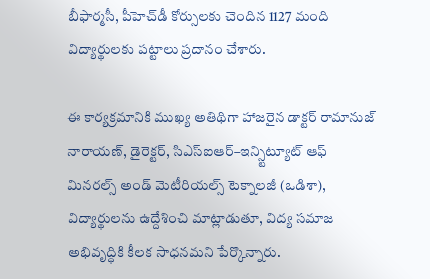బీఫార్మసీ, పీహెచ్‌డీ కోర్సులకు చెందిన 1127 మంది విద్యార్థులకు పట్టాలు ప్రదానం చేశారు.

ఈ కార్యక్రమానికి ముఖ్య అతిథిగా హాజరైన డాక్టర్ రామానుజ్ నారాయణ్, డైరెక్టర్, సిఎస్ఐఆర్–ఇన్స్టిట్యూట్ ఆఫ్ మినరల్స్ అండ్ మెటీరియల్స్ టెక్నాలజీ (ఒడిశా), విద్యార్థులను ఉద్దేశించి మాట్లాడుతూ, విద్య సమాజ అభివృద్ధికి కీలక సాధనమని పేర్కొన్నారు.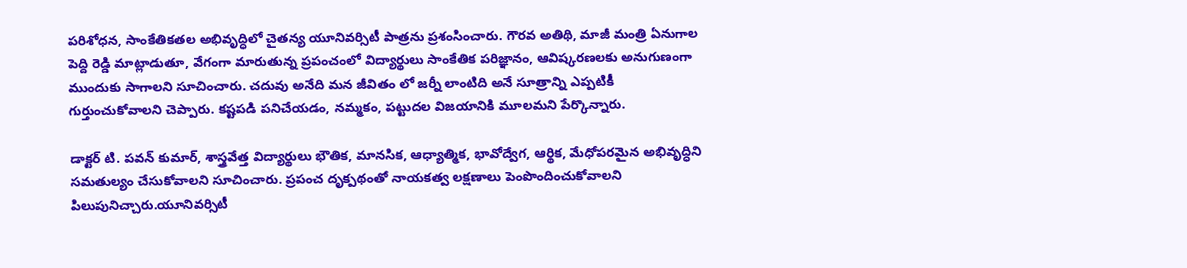పరిశోధన, సాంకేతికతల అభివృద్ధిలో చైతన్య యూనివర్సిటీ పాత్రను ప్రశంసించారు. గౌరవ అతిథి, మాజీ మంత్రి ఏనుగాల పెద్ది రెడ్డి మాట్లాడుతూ, వేగంగా మారుతున్న ప్రపంచంలో విద్యార్థులు సాంకేతిక పరిజ్ఞానం, ఆవిష్కరణలకు అనుగుణంగా ముందుకు సాగాలని సూచించారు. చదువు అనేది మన జీవితం లో జర్నీ లాంటిది అనే సూత్రాన్ని ఎప్పటికీ గుర్తుంచుకోవాలని చెప్పారు. కష్టపడి పనిచేయడం, నమ్మకం, పట్టుదల విజయానికి మూలమని పేర్కొన్నారు.

డాక్టర్ టి. పవన్ కుమార్, శాస్త్రవేత్త విద్యార్థులు భౌతిక, మానసిక, ఆధ్యాత్మిక, భావోద్వేగ, ఆర్థిక, మేధోపరమైన అభివృద్ధిని సమతుల్యం చేసుకోవాలని సూచించారు. ప్రపంచ దృక్పథంతో నాయకత్వ లక్షణాలు పెంపొందించుకోవాలని పిలుపునిచ్చారు.యూనివర్సిటీ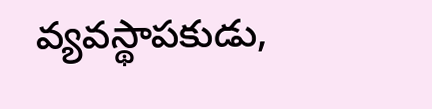వ్యవస్థాపకుడు,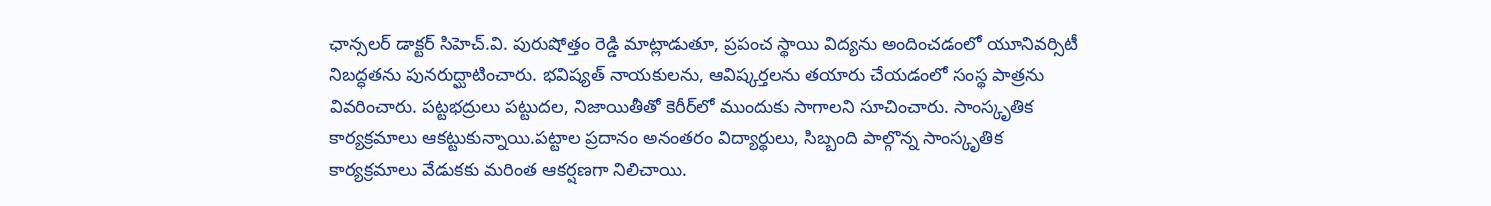ఛాన్సలర్ డాక్టర్ సిహెచ్.వి. పురుషోత్తం రెడ్డి మాట్లాడుతూ, ప్రపంచ స్థాయి విద్యను అందించడంలో యూనివర్సిటీ నిబద్ధతను పునరుద్ఘాటించారు. భవిష్యత్ నాయకులను, ఆవిష్కర్తలను తయారు చేయడంలో సంస్థ పాత్రను వివరించారు. పట్టభద్రులు పట్టుదల, నిజాయితీతో కెరీర్‌లో ముందుకు సాగాలని సూచించారు. సాంస్కృతిక కార్యక్రమాలు ఆకట్టుకున్నాయి.పట్టాల ప్రదానం అనంతరం విద్యార్థులు, సిబ్బంది పాల్గొన్న సాంస్కృతిక కార్యక్రమాలు వేడుకకు మరింత ఆకర్షణగా నిలిచాయి.